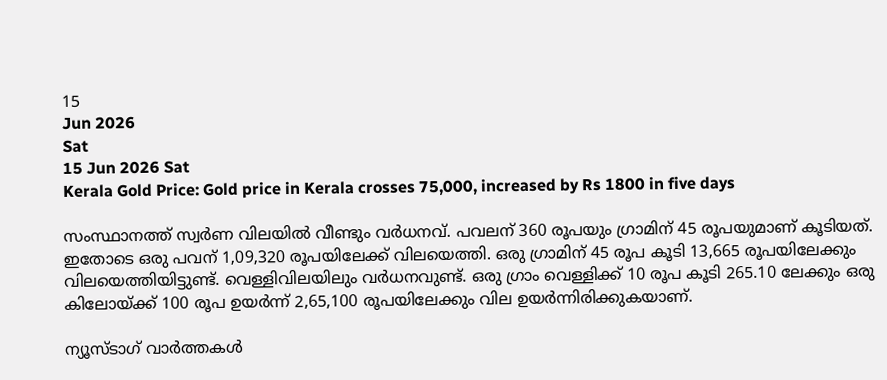15
Jun 2026
Sat
15 Jun 2026 Sat
Kerala Gold Price: Gold price in Kerala crosses 75,000, increased by Rs 1800 in five days

സംസ്ഥാനത്ത് സ്വര്‍ണ വിലയില്‍ വീണ്ടും വര്‍ധനവ്. പവലന് 360 രൂപയും ഗ്രാമിന് 45 രൂപയുമാണ് കൂടിയത്. ഇതോടെ ഒരു പവന് 1,09,320 രൂപയിലേക്ക് വിലയെത്തി. ഒരു ഗ്രാമിന് 45 രൂപ കൂടി 13,665 രൂപയിലേക്കും വിലയെത്തിയിട്ടുണ്ട്. വെള്ളിവിലയിലും വര്‍ധനവുണ്ട്. ഒരു ഗ്രാം വെള്ളിക്ക് 10 രൂപ കൂടി 265.10 ലേക്കും ഒരു കിലോയ്ക്ക് 100 രൂപ ഉയര്‍ന്ന് 2,65,100 രൂപയിലേക്കും വില ഉയര്‍ന്നിരിക്കുകയാണ്.

ന്യൂസ്ടാഗ് വാര്‍ത്തകള്‍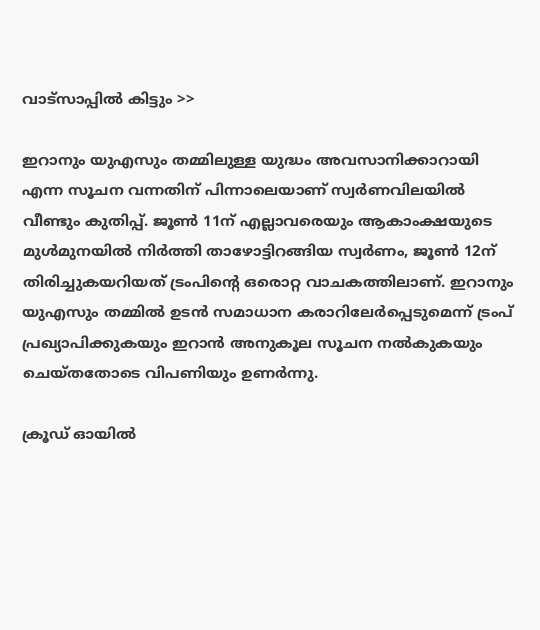വാട്‌സാപ്പില്‍ കിട്ടും >>

ഇറാനും യുഎസും തമ്മിലുള്ള യുദ്ധം അവസാനിക്കാറായി എന്ന സൂചന വന്നതിന് പിന്നാലെയാണ് സ്വര്‍ണവിലയില്‍ വീണ്ടും കുതിപ്പ്. ജൂണ്‍ 11ന് എല്ലാവരെയും ആകാംക്ഷയുടെ മുള്‍മുനയില്‍ നിര്‍ത്തി താഴോട്ടിറങ്ങിയ സ്വര്‍ണം, ജൂണ്‍ 12ന് തിരിച്ചുകയറിയത് ട്രംപിന്റെ ഒരൊറ്റ വാചകത്തിലാണ്. ഇറാനും യുഎസും തമ്മില്‍ ഉടന്‍ സമാധാന കരാറിലേര്‍പ്പെടുമെന്ന് ട്രംപ് പ്രഖ്യാപിക്കുകയും ഇറാന്‍ അനുകൂല സൂചന നല്‍കുകയും ചെയ്തതോടെ വിപണിയും ഉണര്‍ന്നു.

ക്രൂഡ് ഓയില്‍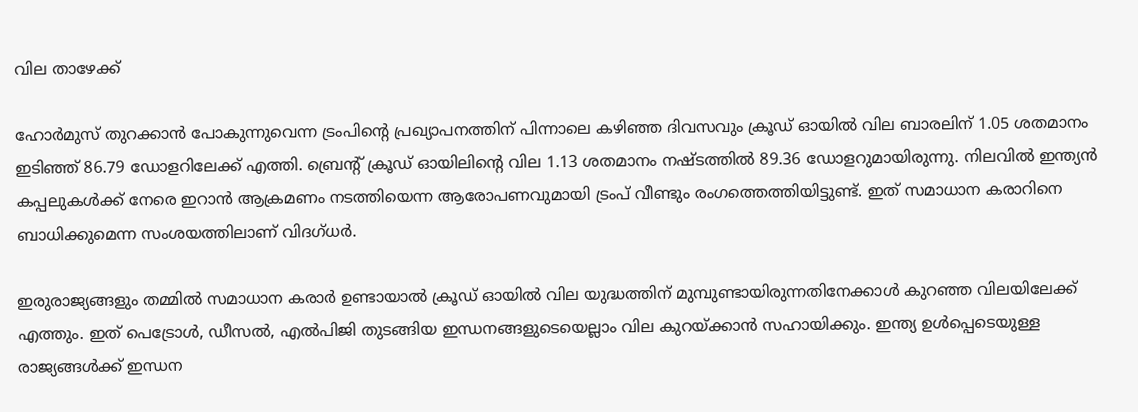വില താഴേക്ക്

ഹോര്‍മുസ് തുറക്കാന്‍ പോകുന്നുവെന്ന ട്രംപിന്റെ പ്രഖ്യാപനത്തിന് പിന്നാലെ കഴിഞ്ഞ ദിവസവും ക്രൂഡ് ഓയില്‍ വില ബാരലിന് 1.05 ശതമാനം ഇടിഞ്ഞ് 86.79 ഡോളറിലേക്ക് എത്തി. ബ്രെന്റ് ക്രൂഡ് ഓയിലിന്റെ വില 1.13 ശതമാനം നഷ്ടത്തില്‍ 89.36 ഡോളറുമായിരുന്നു. നിലവില്‍ ഇന്ത്യന്‍ കപ്പലുകള്‍ക്ക് നേരെ ഇറാന്‍ ആക്രമണം നടത്തിയെന്ന ആരോപണവുമായി ട്രംപ് വീണ്ടും രംഗത്തെത്തിയിട്ടുണ്ട്. ഇത് സമാധാന കരാറിനെ ബാധിക്കുമെന്ന സംശയത്തിലാണ് വിദഗ്ധര്‍.

ഇരുരാജ്യങ്ങളും തമ്മില്‍ സമാധാന കരാര്‍ ഉണ്ടായാല്‍ ക്രൂഡ് ഓയില്‍ വില യുദ്ധത്തിന് മുമ്പുണ്ടായിരുന്നതിനേക്കാള്‍ കുറഞ്ഞ വിലയിലേക്ക് എത്തും. ഇത് പെട്രോള്‍, ഡീസല്‍, എല്‍പിജി തുടങ്ങിയ ഇന്ധനങ്ങളുടെയെല്ലാം വില കുറയ്ക്കാന്‍ സഹായിക്കും. ഇന്ത്യ ഉള്‍പ്പെടെയുള്ള രാജ്യങ്ങള്‍ക്ക് ഇന്ധന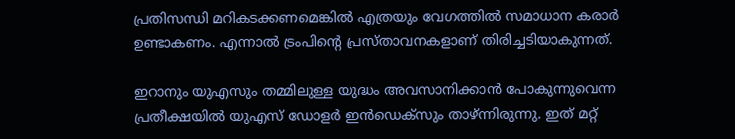പ്രതിസന്ധി മറികടക്കണമെങ്കില്‍ എത്രയും വേഗത്തില്‍ സമാധാന കരാര്‍ ഉണ്ടാകണം. എന്നാല്‍ ട്രംപിന്റെ പ്രസ്താവനകളാണ് തിരിച്ചടിയാകുന്നത്.

ഇറാനും യുഎസും തമ്മിലുള്ള യുദ്ധം അവസാനിക്കാന്‍ പോകുന്നുവെന്ന പ്രതീക്ഷയില്‍ യുഎസ് ഡോളര്‍ ഇന്‍ഡെക്സും താഴ്ന്നിരുന്നു. ഇത് മറ്റ്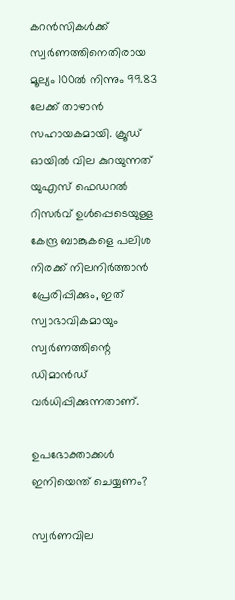കറന്‍സികള്‍ക്ക് സ്വര്‍ണത്തിനെതിരായ മൂല്യം 100ല്‍ നിന്നും 99.83 ലേക്ക് താഴാന്‍ സഹായകമായി. ക്രൂഡ് ഓയില്‍ വില കുറയുന്നത് യുഎസ് ഫെഡറല്‍ റിസര്‍വ് ഉള്‍പ്പെടെയുള്ള കേന്ദ്ര ബാങ്കുകളെ പലിശ നിരക്ക് നിലനിര്‍ത്താന്‍ പ്രേരിപ്പിക്കും, ഇത് സ്വാഭാവികമായും സ്വര്‍ണത്തിന്റെ ഡിമാന്‍ഡ് വര്‍ധിപ്പിക്കുന്നതാണ്.

ഉപഭോക്താക്കള്‍ ഇനിയെന്ത് ചെയ്യണം?

സ്വര്‍ണവില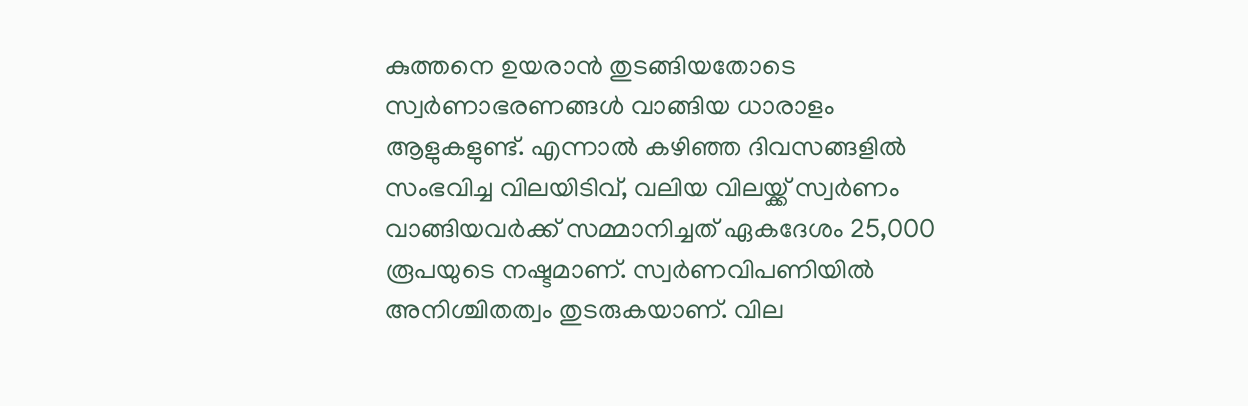കുത്തനെ ഉയരാന്‍ തുടങ്ങിയതോടെ സ്വര്‍ണാഭരണങ്ങള്‍ വാങ്ങിയ ധാരാളം ആളുകളുണ്ട്. എന്നാല്‍ കഴിഞ്ഞ ദിവസങ്ങളില്‍ സംഭവിച്ച വിലയിടിവ്, വലിയ വിലയ്ക്ക് സ്വര്‍ണം വാങ്ങിയവര്‍ക്ക് സമ്മാനിച്ചത് ഏകദേശം 25,000 രൂപയുടെ നഷ്ടമാണ്. സ്വര്‍ണവിപണിയില്‍ അനിശ്ചിതത്വം തുടരുകയാണ്. വില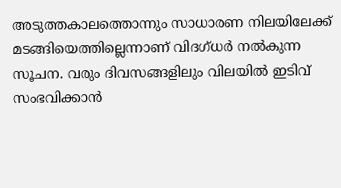അടുത്തകാലത്തൊന്നും സാധാരണ നിലയിലേക്ക് മടങ്ങിയെത്തില്ലെന്നാണ് വിദഗ്ധര്‍ നല്‍കുന്ന സൂചന. വരും ദിവസങ്ങളിലും വിലയില്‍ ഇടിവ് സംഭവിക്കാന്‍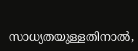സാധ്യതയുള്ളതിനാല്‍,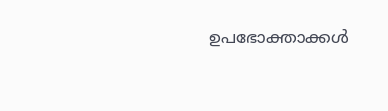ഉപഭോക്താക്കള്‍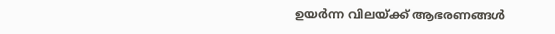ഉയര്‍ന്ന വിലയ്ക്ക് ആഭരണങ്ങള്‍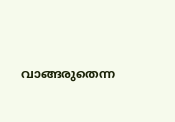വാങ്ങരുതെന്ന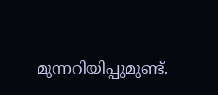മുന്നറിയിപ്പുമുണ്ട്.